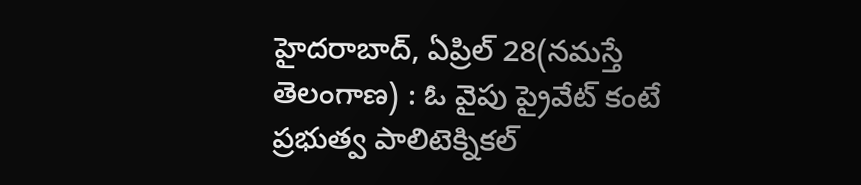హైదరాబాద్, ఏప్రిల్ 28(నమస్తే తెలంగాణ) : ఓ వైపు ప్రైవేట్ కంటే ప్రభుత్వ పాలిటెక్నికల్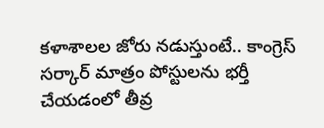కళాశాలల జోరు నడుస్తుంటే.. కాంగ్రెస్ సర్కార్ మాత్రం పోస్టులను భర్తీ చేయడంలో తీవ్ర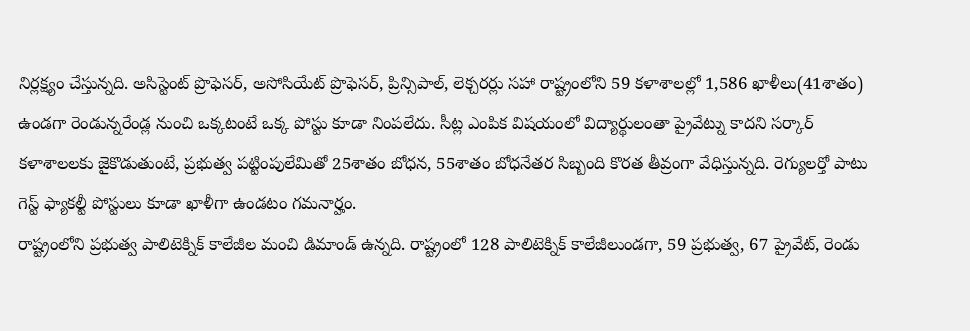నిర్లక్ష్యం చేస్తున్నది. అసిస్టెంట్ ప్రొఫెసర్, అసోసియేట్ ప్రొఫెసర్, ప్రిన్సిపాల్, లెక్చరర్లు సహా రాష్ట్రంలోని 59 కళాశాలల్లో 1,586 ఖాళీలు(41శాతం) ఉండగా రెండున్నరేండ్ల నుంచి ఒక్కటంటే ఒక్క పోస్టు కూడా నింపలేదు. సీట్ల ఎంపిక విషయంలో విద్యార్థులంతా ప్రైవేట్ను కాదని సర్కార్ కళాశాలలకు జైకొడుతుంటే, ప్రభుత్వ పట్టింపులేమితో 25శాతం బోధన, 55శాతం బోధనేతర సిబ్బంది కొరత తీవ్రంగా వేధిస్తున్నది. రెగ్యులర్తో పాటు గెస్ట్ ఫ్యాకల్టీ పోస్టులు కూడా ఖాళీగా ఉండటం గమనార్హం.
రాష్ట్రంలోని ప్రభుత్వ పాలిటెక్నిక్ కాలేజీల మంచి డిమాండ్ ఉన్నది. రాష్ట్రంలో 128 పాలిటెక్నిక్ కాలేజీలుండగా, 59 ప్రభుత్వ, 67 ప్రైవేట్, రెండు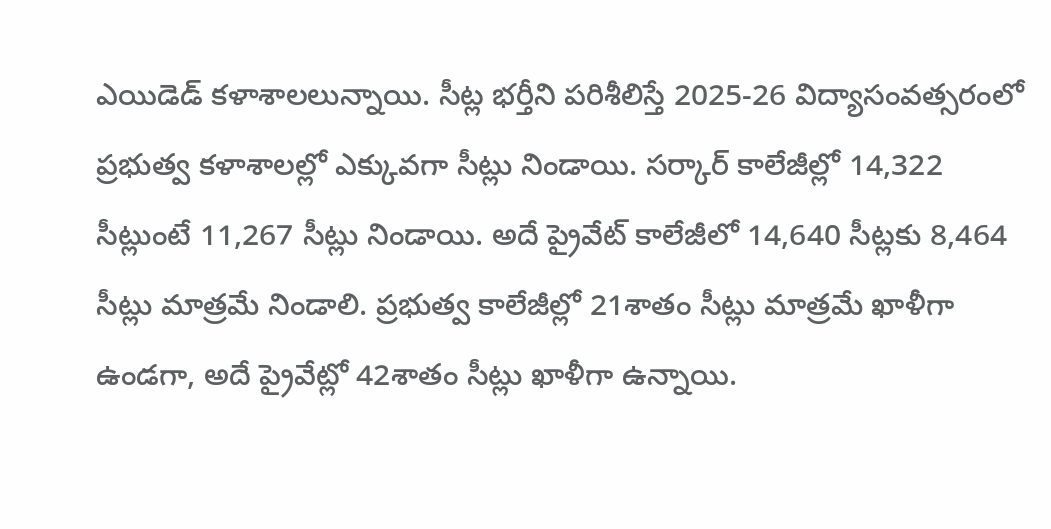ఎయిడెడ్ కళాశాలలున్నాయి. సీట్ల భర్తీని పరిశీలిస్తే 2025-26 విద్యాసంవత్సరంలో ప్రభుత్వ కళాశాలల్లో ఎక్కువగా సీట్లు నిండాయి. సర్కార్ కాలేజీల్లో 14,322 సీట్లుంటే 11,267 సీట్లు నిండాయి. అదే ప్రైవేట్ కాలేజీలో 14,640 సీట్లకు 8,464 సీట్లు మాత్రమే నిండాలి. ప్రభుత్వ కాలేజీల్లో 21శాతం సీట్లు మాత్రమే ఖాళీగా ఉండగా, అదే ప్రైవేట్లో 42శాతం సీట్లు ఖాళీగా ఉన్నాయి.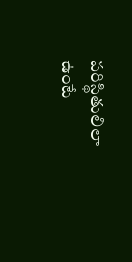పరిస్థితులిలా ఉంటే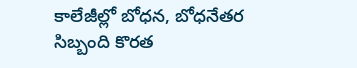కాలేజీల్లో బోధన, బోధనేతర సిబ్బంది కొరత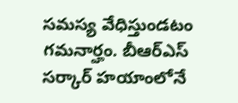సమస్య వేధిస్తుండటం గమనార్హం. బీఆర్ఎస్ సర్కార్ హయాంలోనే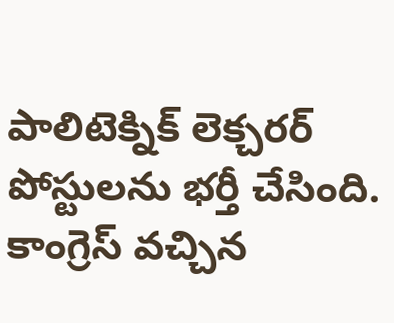పాలిటెక్నిక్ లెక్చరర్ పోస్టులను భర్తీ చేసింది. కాంగ్రెస్ వచ్చిన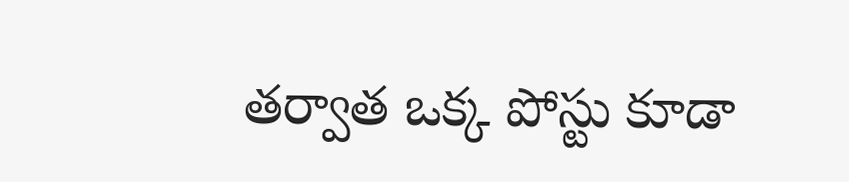తర్వాత ఒక్క పోస్టు కూడా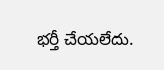భర్తీ చేయలేదు.